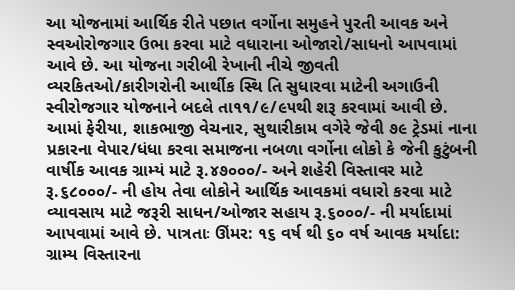આ યોજનામાં આર્થિક રીતે પછાત વર્ગોના સમુહને પુરતી આવક અને સ્વઓરોજગાર ઉભા કરવા માટે વધારાના ઓજારો/સાધનો આપવામાં આવે છે. આ યોજના ગરીબી રેખાની નીચે જીવતી વ્યરકિતઓ/કારીગરોની આર્થીક સ્થિ તિ સુધારવા માટેની અગાઉની સ્વીરોજગાર યોજનાને બદલે તા૧૧/૯/૯૫થી શરૂ કરવામાં આવી છે. આમાં ફેરીયા, શાકભાજી વેચનાર, સુથારીકામ વગેરે જેવી ૭૯ ટ્રેડમાં નાના પ્રકારના વેપાર/ધંધા કરવા સમાજના નબળા વર્ગોના લોકો કે જેની કુટુંબની વાર્ષીક આવક ગ્રામ્યં માટે રૂ.૪૭૦૦૦/- અને શહેરી વિસ્તાવર માટે રૂ.૬૮૦૦૦/- ની હોય તેવા લોકોને આર્થિક આવકમાં વધારો કરવા માટે વ્યાવસાય માટે જરૂરી સાધન/ઓજાર સહાય રૂ.૬૦૦૦/- ની મર્યાદામાં આપવામાં આવે છે. પાત્રતાઃ ઊંમર: ૧૬ વર્ષ થી ૬૦ વર્ષ આવક મર્યાદા: ગ્રામ્ય વિસ્તારના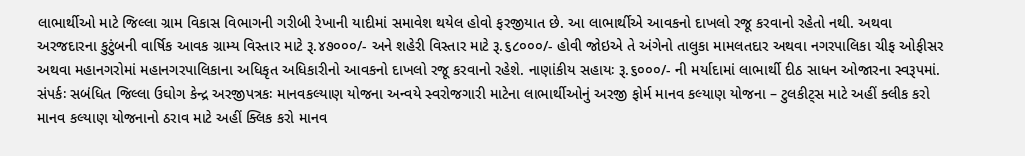લાભાર્થીઓ માટે જિલ્લા ગ્રામ વિકાસ વિભાગની ગરીબી રેખાની યાદીમાં સમાવેશ થયેલ હોવો ફરજીયાત છે. આ લાભાર્થીએ આવકનો દાખલો રજૂ કરવાનો રહેતો નથી. અથવા અરજદારના કુટુંબની વાર્ષિક આવક ગ્રામ્ય વિસ્તાર માટે રૂ.૪૭૦૦૦/- અને શહેરી વિસ્તાર માટે રૂ.૬૮૦૦૦/- હોવી જોઇએ તે અંગેનો તાલુકા મામલતદાર અથવા નગરપાલિકા ચીફ ઓફીસર અથવા મહાનગરોમાં મહાનગરપાલિકાના અધિકૃત અધિકારીનો આવકનો દાખલો રજૂ કરવાનો રહેશે. નાણાંકીય સહાયઃ રૂ.૬૦૦૦/- ની મર્યાદામાં લાભાર્થી દીઠ સાધન ઓજારના સ્વરૂપમાં. સંપર્કઃ સબંધિત જિલ્લા ઉઘોગ કેન્દ્ર અરજીપત્રકઃ માનવકલ્યાણ યોજના અન્વયે સ્વરોજગારી માટેના લાભાર્થીઓનું અરજી ફોર્મ માનવ કલ્યાણ યોજના – ટુલકીટ્સ માટે અહીં ક્લીક કરો માનવ કલ્યાણ યોજનાનો ઠરાવ માટે અહીં ક્લિક કરો માનવ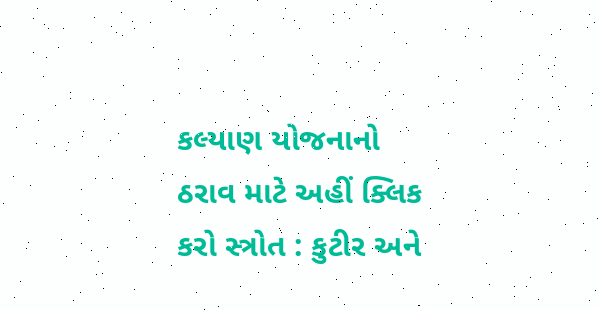કલ્યાણ યોજનાનો ઠરાવ માટે અહીં ક્લિક કરો સ્ત્રોત : કુટીર અને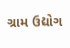ગ્રામ ઉદ્યોગ